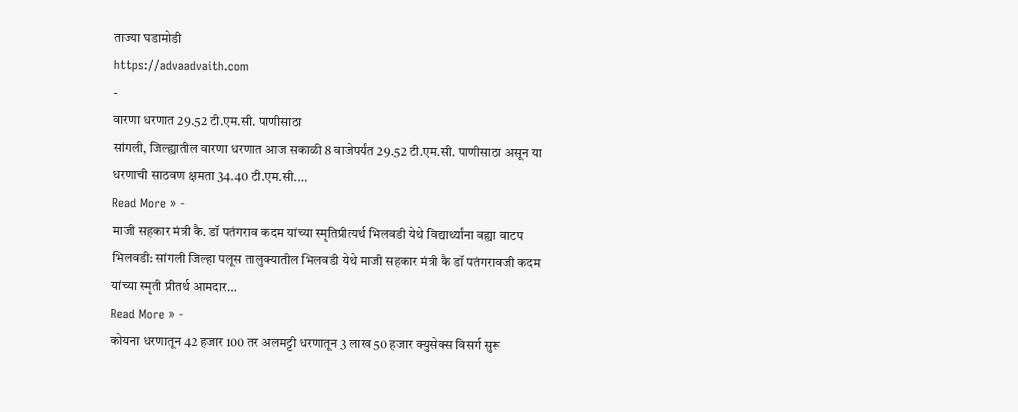ताज्या घडामोडी
https://advaadvaith.com
-
वारणा धरणात 29.52 टी.एम.सी. पाणीसाठा
सांगली, जिल्ह्यातील वारणा धरणात आज सकाळी 8 वाजेपर्यंत 29.52 टी.एम.सी. पाणीसाठा असून या धरणाची साठवण क्षमता 34.40 टी.एम.सी.…
Read More » -
माजी सहकार मंत्री कै. डॉ पतंगराव कदम यांच्या स्मृतिप्रीत्यर्थ भिलवडी येथे विद्यार्थ्यांना वह्या वाटप
भिलवडी: सांगली जिल्हा पलूस तालुक्यातील भिलवडी येथे माजी सहकार मंत्री कै डॉ पतंगरावजी कदम यांच्या स्मृती प्रीतर्थ आमदार…
Read More » -
कोयना धरणातून 42 हजार 100 तर अलमट्टी धरणातून 3 लाख 50 हजार क्युसेक्स विसर्ग सुरू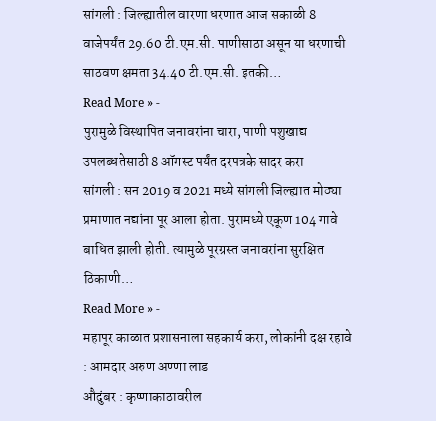सांगली : जिल्ह्यातील वारणा धरणात आज सकाळी 8 वाजेपर्यंत 29.60 टी.एम.सी. पाणीसाठा असून या धरणाची साठवण क्षमता 34.40 टी.एम.सी. इतकी…
Read More » -
पुरामुळे विस्थापित जनावरांना चारा, पाणी पशुखाद्य उपलब्धतेसाठी 8 ऑगस्ट पर्यंत दरपत्रके सादर करा
सांगली : सन 2019 व 2021 मध्ये सांगली जिल्ह्यात मोठ्या प्रमाणात नद्यांना पूर आला होता. पुरामध्ये एकूण 104 गावे बाधित झाली होती. त्यामुळे पूरग्रस्त जनावरांना सुरक्षित ठिकाणी…
Read More » -
महापूर काळात प्रशासनाला सहकार्य करा, लोकांनी दक्ष रहावे : आमदार अरुण अण्णा लाड
औदुंबर : कृष्णाकाठावरील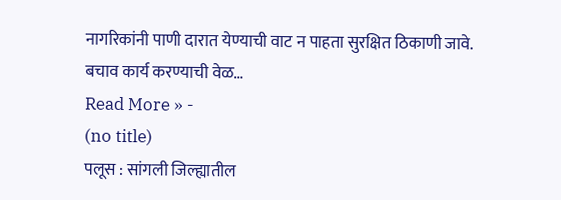नागरिकांनी पाणी दारात येण्याची वाट न पाहता सुरक्षित ठिकाणी जावे. बचाव कार्य करण्याची वेळ…
Read More » -
(no title)
पलूस : सांगली जिल्ह्यातील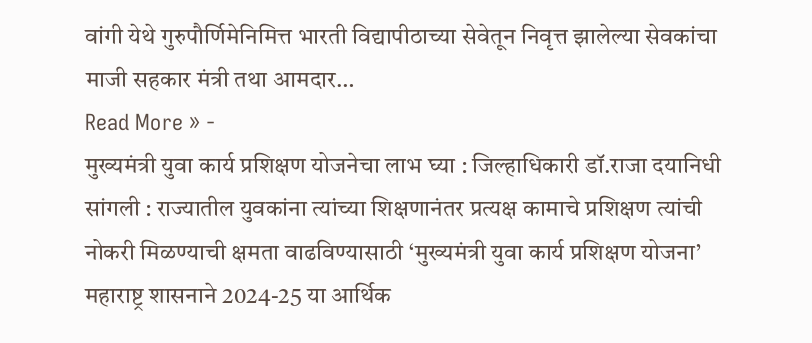वांगी येथे गुरुपौर्णिमेनिमित्त भारती विद्यापीठाच्या सेवेतून निवृत्त झालेल्या सेवकांचा माजी सहकार मंत्री तथा आमदार…
Read More » -
मुख्यमंत्री युवा कार्य प्रशिक्षण योजनेचा लाभ घ्या : जिल्हाधिकारी डॉ.राजा दयानिधी
सांगली : राज्यातील युवकांना त्यांच्या शिक्षणानंतर प्रत्यक्ष कामाचे प्रशिक्षण त्यांची नोकरी मिळण्याची क्षमता वाढविण्यासाठी ‘मुख्यमंत्री युवा कार्य प्रशिक्षण योजना’ महाराष्ट्र शासनाने 2024-25 या आर्थिक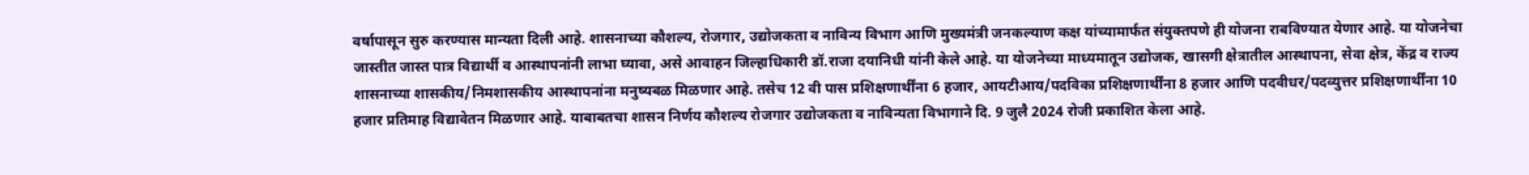वर्षापासून सुरु करण्यास मान्यता दिली आहे. शासनाच्या कौशल्य, रोजगार, उद्योजकता व नाविन्य विभाग आणि मुख्यमंत्री जनकल्याण कक्ष यांच्यामार्फत संयुक्तपणे ही योजना राबविण्यात येणार आहे. या योजनेचा जास्तीत जास्त पात्र विद्यार्थी व आस्थापनांनी लाभा घ्यावा, असे आवाहन जिल्हाधिकारी डॉ.राजा दयानिधी यांनी केले आहे. या योजनेच्या माध्यमातून उद्योजक, खासगी क्षेत्रातील आस्थापना, सेवा क्षेत्र, केंद्र व राज्य शासनाच्या शासकीय/निमशासकीय आस्थापनांना मनुष्यबळ मिळणार आहे. तसेच 12 वी पास प्रशिक्षणार्थींना 6 हजार, आयटीआय/पदविका प्रशिक्षणार्थींना 8 हजार आणि पदवीधर/पदव्युत्तर प्रशिक्षणार्थींना 10 हजार प्रतिमाह विद्यावेतन मिळणार आहे. याबाबतचा शासन निर्णय कौशल्य रोजगार उद्योजकता व नाविन्यता विभागाने दि. 9 जुलै 2024 रोजी प्रकाशित केला आहे.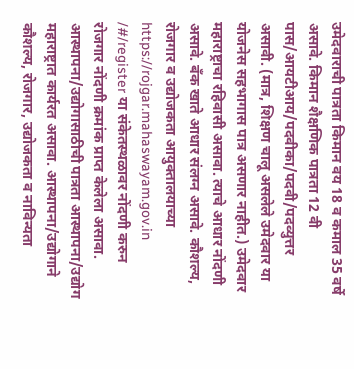उमेदवाराची पात्रता किमान वय 18 व कमाल 35 वर्षे असावे. किमान शैक्षणिक पात्रता 12 वी पास/आयटीआय/पदवीका/पदवी/पदव्युत्तर असावी. (मात्र, शिक्षण चालू असलेले उमेदवार या योजनेस सहभागास पात्र असणार नाहीत.) उमेदवार महाराष्ट्राचा रहिवासी असावा. त्याचे आधार नोंदणी असावे. बँक खाते आधार संलग्न असावे. कौशल्य, रोजगार व उद्योजकता आयुक्तालयाच्या https://rojgar.mahaswayam.gov.in /#/register या संकेतस्थळावर नोंदणी करुन रोजगार नोंदणी क्रमांक प्राप्त केलेला असावा. आस्थापना/उद्योगासाठीची पात्रता आस्थापना/उद्योग महाराष्ट्रात कार्यरत असावा. आस्थापना/उद्योगाने कौशल्य, रोजगार, उद्योजकता व नाविन्यता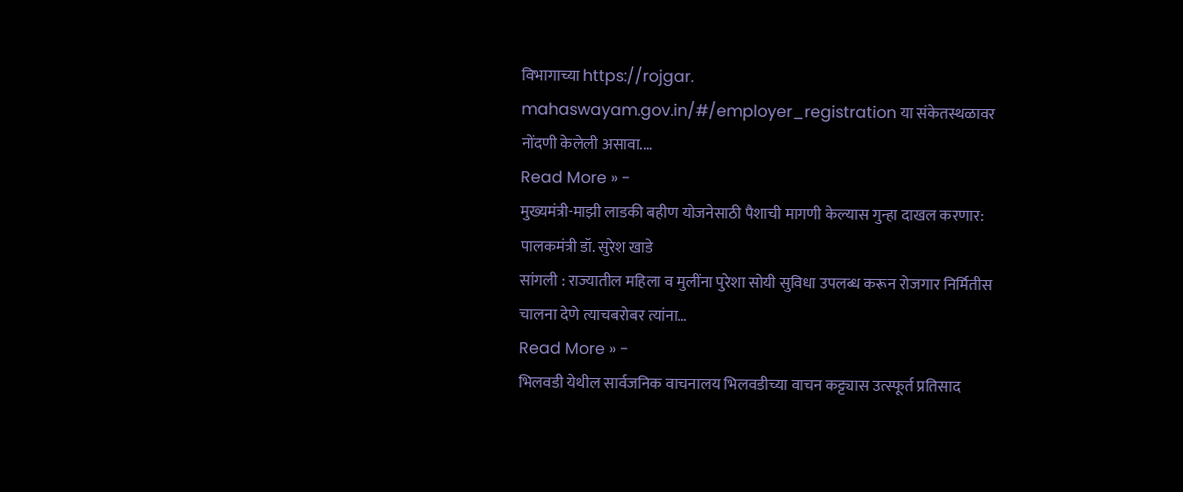विभागाच्या https://rojgar. mahaswayam.gov.in/#/employer_registration या संकेतस्थळावर नोंदणी केलेली असावा.…
Read More » -
मुख्यमंत्री-माझी लाडकी बहीण योजनेसाठी पैशाची मागणी केल्यास गुन्हा दाखल करणार: पालकमंत्री डॉ. सुरेश खाडे
सांगली : राज्यातील महिला व मुलींना पुरेशा सोयी सुविधा उपलब्ध करून रोजगार निर्मितीस चालना देणे त्याचबरोबर त्यांना…
Read More » -
भिलवडी येथील सार्वजनिक वाचनालय भिलवडीच्या वाचन कट्ट्यास उत्स्फूर्त प्रतिसाद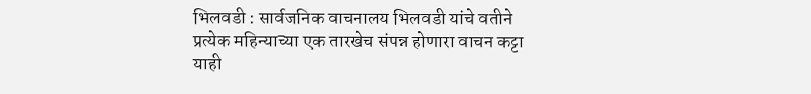भिलवडी : सार्वजनिक वाचनालय भिलवडी यांचे वतीने प्रत्येक महिन्याच्या एक तारखेच संपन्न होणारा वाचन कट्टा याही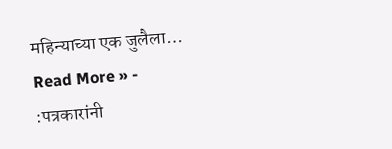महिन्याच्या एक जुलैला…
Read More » -
:पत्रकारांनी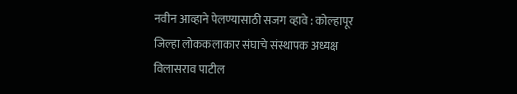नवीन आव्हाने पेलण्यासाठी सजग व्हावे : कोल्हापूर जिल्हा लोककलाकार संघाचे संस्थापक अध्यक्ष विलासराव पाटील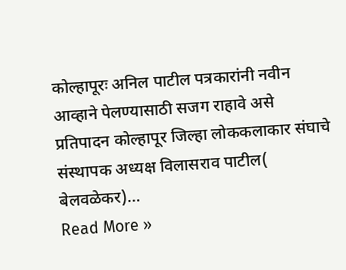कोल्हापूरः अनिल पाटील पत्रकारांनी नवीन आव्हाने पेलण्यासाठी सजग राहावे असे प्रतिपादन कोल्हापूर जिल्हा लोककलाकार संघाचे संस्थापक अध्यक्ष विलासराव पाटील( बेलवळेकर)…
Read More »